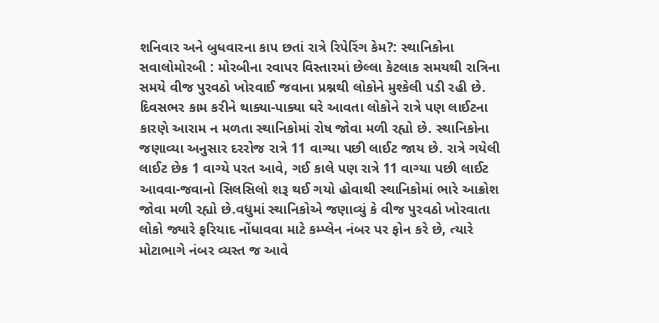શનિવાર અને બુધવારના કાપ છતાં રાત્રે રિપેરિંગ કેમ?: સ્થાનિકોના સવાલોમોરબી : મોરબીના રવાપર વિસ્તારમાં છેલ્લા કેટલાક સમયથી રાત્રિના સમયે વીજ પુરવઠો ખોરવાઈ જવાના પ્રશ્નથી લોકોને મુશ્કેલી પડી રહી છે. દિવસભર કામ કરીને થાક્યા-પાક્યા ઘરે આવતા લોકોને રાત્રે પણ લાઈટના કારણે આરામ ન મળતા સ્થાનિકોમાં રોષ જોવા મળી રહ્યો છે. સ્થાનિકોના જણાવ્યા અનુસાર દરરોજ રાત્રે 11 વાગ્યા પછી લાઈટ જાય છે. રાત્રે ગયેલી લાઈટ છેક 1 વાગ્યે પરત આવે, ગઈ કાલે પણ રાત્રે 11 વાગ્યા પછી લાઈટ આવવા-જવાનો સિલસિલો શરૂ થઈ ગયો હોવાથી સ્થાનિકોમાં ભારે આક્રોશ જોવા મળી રહ્યો છે.વધુમાં સ્થાનિકોએ જણાવ્યું કે વીજ પુરવઠો ખોરવાતા લોકો જ્યારે ફરિયાદ નોંધાવવા માટે કમ્પ્લેન નંબર પર ફોન કરે છે, ત્યારે મોટાભાગે નંબર વ્યસ્ત જ આવે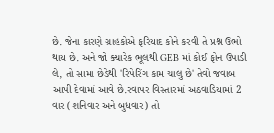છે. જેના કારણે ગ્રાહકોએ ફરિયાદ કોને કરવી તે પ્રશ્ન ઉભો થાય છે. અને જો ક્યારેક ભૂલથી GEB માં કોઈ ફોન ઉપાડી લે, તો સામા છેડેથી 'રિપેરિંગ કામ ચાલુ છે' તેવો જવાબ આપી દેવામાં આવે છે.રવાપર વિસ્તારમાં અઠવાડિયામાં 2 વાર (શનિવાર અને બુધવાર) તો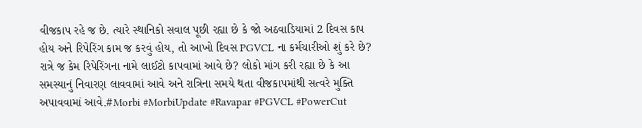વીજકાપ રહે જ છે. ત્યારે સ્થાનિકો સવાલ પૂછી રહ્યા છે કે જો અઠવાડિયામાં 2 દિવસ કાપ હોય અને રિપેરિંગ કામ જ કરવું હોય, તો આખો દિવસ PGVCL ના કર્મચારીઓ શું કરે છે? રાત્રે જ કેમ રિપેરિંગના નામે લાઈટો કાપવામાં આવે છે? લોકો માંગ કરી રહ્યા છે કે આ સમસ્યાનું નિવારણ લાવવામાં આવે અને રાત્રિના સમયે થતા વીજકાપમાંથી સત્વરે મુક્તિ અપાવવામાં આવે.#Morbi #MorbiUpdate #Ravapar #PGVCL #PowerCut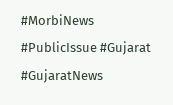#MorbiNews #PublicIssue #Gujarat #GujaratNews